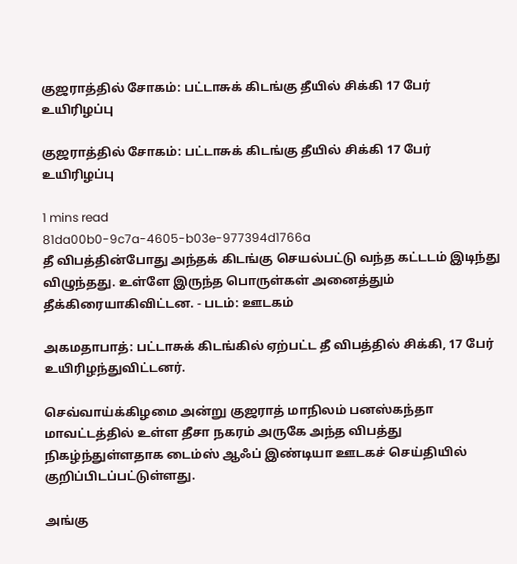குஜராத்தில் சோகம்: பட்டாசுக் கிடங்கு தீயில் சிக்கி 17 பேர் உயிரிழப்பு

குஜராத்தில் சோகம்: பட்டாசுக் கிடங்கு தீயில் சிக்கி 17 பேர் உயிரிழப்பு

1 mins read
81da00b0-9c7a-4605-b03e-977394d1766a
தீ விபத்தின்போது அந்தக் கிடங்கு செயல்பட்டு வந்த கட்டடம் இடிந்து விழுந்தது. உள்ளே இருந்த பொருள்கள் அனைத்தும் தீக்கிரையாகிவிட்டன. - படம்: ஊடகம்

அகமதாபாத்: பட்டாசுக் கிடங்கில் ஏற்பட்ட தீ விபத்தில் சிக்கி, 17 பேர் உயிரிழந்துவிட்டனர்.

செவ்வாய்க்கிழமை அன்று குஜராத் மாநிலம் பனஸ்கந்தா மாவட்டத்தில் உள்ள தீசா நகரம் அருகே அந்த விபத்து நிகழ்ந்துள்ளதாக டைம்ஸ் ஆஃப் இண்டியா ஊடகச் செய்தியில் குறிப்பிடப்பட்டுள்ளது.

அங்கு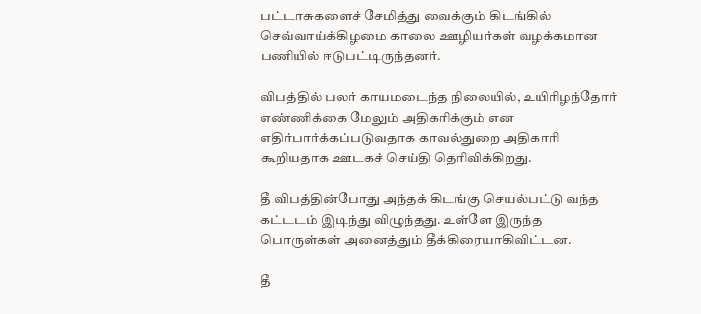பட்டாசுகளைச் சேமித்து வைக்கும் கிடங்கில் செவ்வாய்க்கிழமை காலை ஊழியர்கள் வழக்கமான பணியில் ஈடுபட்டிருந்தனர்.

விபத்தில் பலர் காயமடைந்த நிலையில், உயிரிழந்தோர் எண்ணிக்கை மேலும் அதிகரிக்கும் என எதிர்பார்க்கப்படுவதாக காவல்துறை அதிகாரி கூறியதாக ஊடகச் செய்தி தெரிவிக்கிறது.

தீ விபத்தின்போது அந்தக் கிடங்கு செயல்பட்டு வந்த கட்டடம் இடிந்து விழுந்தது. உள்ளே இருந்த பொருள்கள் அனைத்தும் தீக்கிரையாகிவிட்டன.

தீ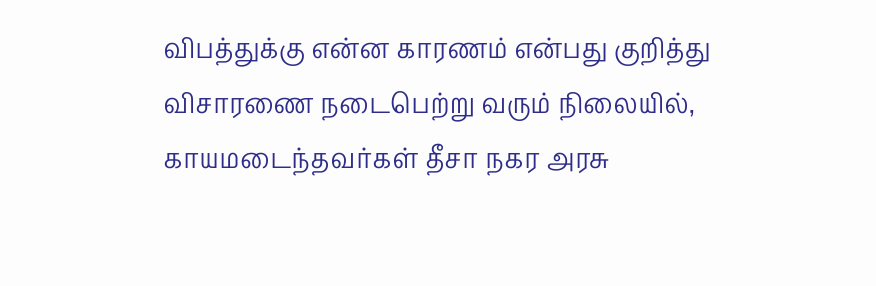விபத்துக்கு என்ன காரணம் என்பது குறித்து விசாரணை நடைபெற்று வரும் நிலையில், காயமடைந்தவர்கள் தீசா நகர அரசு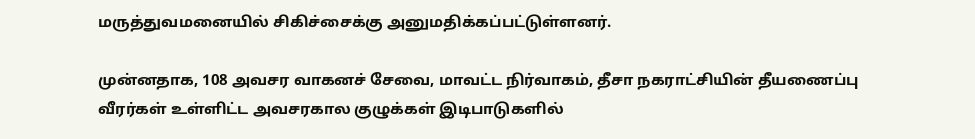மருத்துவமனையில் சிகிச்சைக்கு அனுமதிக்கப்பட்டுள்ளனர்.

முன்னதாக, 108 அவசர வாகனச் சேவை, மாவட்ட நிர்வாகம், தீசா நகராட்சியின் தீயணைப்பு வீரர்கள் உள்ளிட்ட அவசரகால குழுக்கள் இடிபாடுகளில்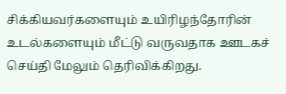சிக்கியவர்களையும் உயிரிழந்தோரின் உடல்களையும் மீட்டு வருவதாக ஊடகச் செய்தி மேலும் தெரிவிக்கிறது.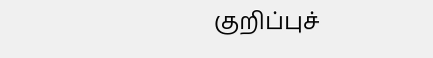குறிப்புச்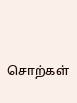சொற்கள்